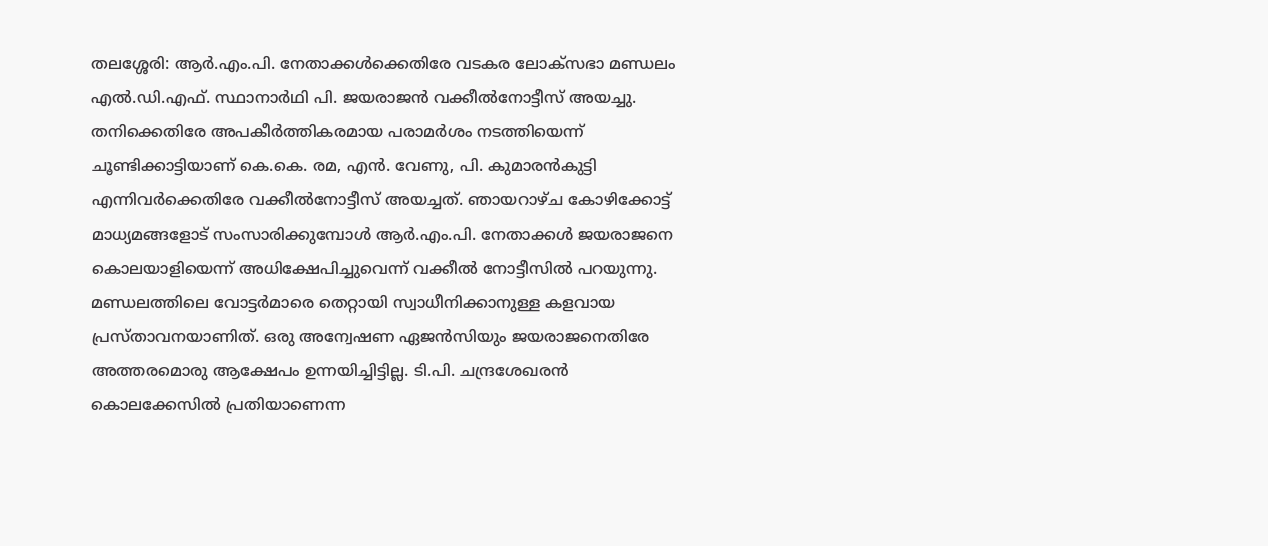തലശ്ശേരി: ആർ.എം.പി. നേതാക്കൾക്കെതിരേ വടകര ലോക്സഭാ മണ്ഡലം എൽ.ഡി.എഫ്. സ്ഥാനാർഥി പി. ജയരാജൻ വക്കീൽനോട്ടീസ് അയച്ചു. തനിക്കെതിരേ അപകീർത്തികരമായ പരാമർശം നടത്തിയെന്ന് ചൂണ്ടിക്കാട്ടിയാണ് കെ.കെ. രമ, എൻ. വേണു, പി. കുമാരൻകുട്ടി എന്നിവർക്കെതിരേ വക്കീൽനോട്ടീസ് അയച്ചത്. ഞായറാഴ്ച കോഴിക്കോട്ട് മാധ്യമങ്ങളോട് സംസാരിക്കുമ്പോൾ ആർ.എം.പി. നേതാക്കൾ ജയരാജനെ കൊലയാളിയെന്ന് അധിക്ഷേപിച്ചുവെന്ന് വക്കീൽ നോട്ടീസിൽ പറയുന്നു. മണ്ഡലത്തിലെ വോട്ടർമാരെ തെറ്റായി സ്വാധീനിക്കാനുള്ള കളവായ പ്രസ്താവനയാണിത്. ഒരു അന്വേഷണ ഏജൻസിയും ജയരാജനെതിരേ അത്തരമൊരു ആക്ഷേപം ഉന്നയിച്ചിട്ടില്ല. ടി.പി. ചന്ദ്രശേഖരൻ കൊലക്കേസിൽ പ്രതിയാണെന്ന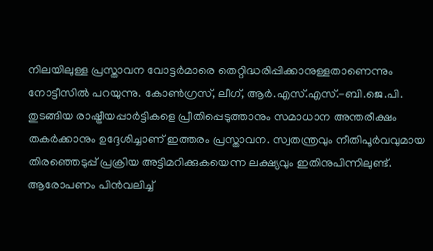നിലയിലുള്ള പ്രസ്താവന വോട്ടർമാരെ തെറ്റിദ്ധരിപ്പിക്കാനുള്ളതാണെന്നും നോട്ടീസിൽ പറയുന്നു. കോൺഗ്രസ്, ലീഗ്, ആർ.എസ്.എസ്.-ബി.ജെ.പി. തുടങ്ങിയ രാഷ്ട്രീയപ്പാർട്ടികളെ പ്രീതിപ്പെടുത്താനും സമാധാന അന്തരീക്ഷം തകർക്കാനും ഉദ്ദേശിച്ചാണ് ഇത്തരം പ്രസ്താവന. സ്വതന്ത്രവും നീതിപൂർവവുമായ തിരഞ്ഞെടുപ്പ് പ്രക്രിയ അട്ടിമറിക്കുകയെന്ന ലക്ഷ്യവും ഇതിനുപിന്നിലുണ്ട്. ആരോപണം പിൻവലിച്ച്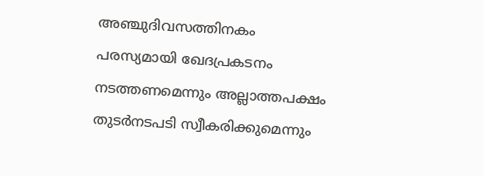അഞ്ചുദിവസത്തിനകം പരസ്യമായി ഖേദപ്രകടനം നടത്തണമെന്നും അല്ലാത്തപക്ഷം തുടർനടപടി സ്വീകരിക്കുമെന്നും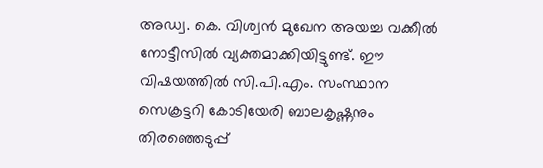അഡ്വ. കെ. വിശ്വൻ മുഖേന അയച്ച വക്കീൽ നോട്ടീസിൽ വ്യക്തമാക്കിയിട്ടുണ്ട്. ഈ വിഷയത്തിൽ സി.പി.എം. സംസ്ഥാന സെക്രട്ടറി കോടിയേരി ബാലകൃഷ്ണനും തിരഞ്ഞെടുപ്പ്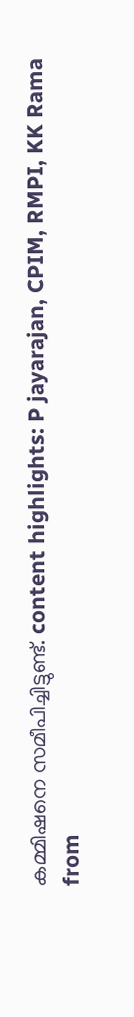കമ്മിഷനെ സമീപിച്ചിട്ടുണ്ട്. content highlights: P jayarajan, CPIM, RMPI, KK Rama
from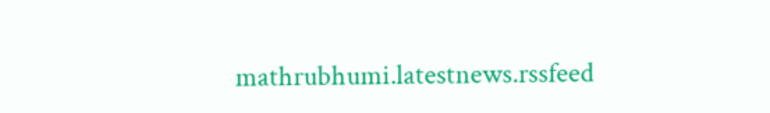mathrubhumi.latestnews.rssfeed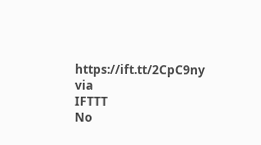https://ift.tt/2CpC9ny
via
IFTTT
No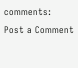comments:
Post a Comment